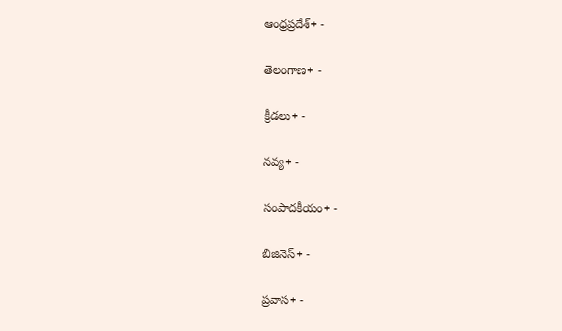ఆంధ్రప్రదేశ్+ -

తెలంగాణ+ -

క్రీడలు+ -

నవ్య+ -

సంపాదకీయం+ -

బిజినెస్+ -

ప్రవాస+ -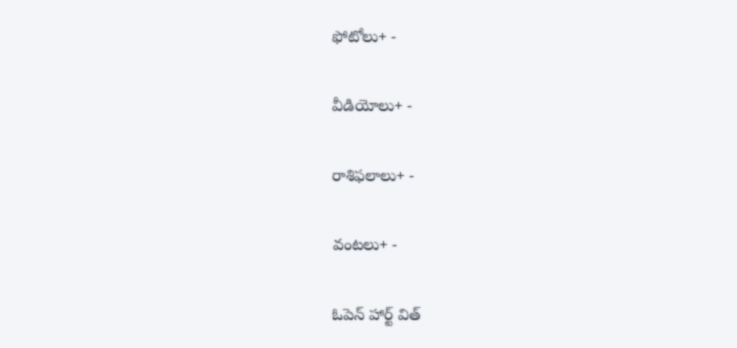ఫోటోలు+ -

వీడియోలు+ -

రాశిఫలాలు+ -

వంటలు+ -

ఓపెన్ హార్ట్ విత్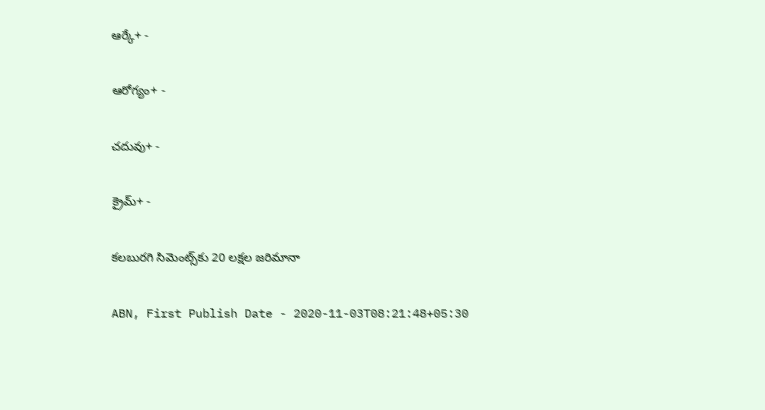ఆర్కే+ -

ఆరోగ్యం+ -

చదువు+ -

క్రైమ్+ -

కలబురగి సిమెంట్స్‌కు 20 లక్షల జరిమానా

ABN, First Publish Date - 2020-11-03T08:21:48+05:30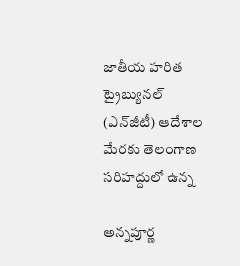జాతీయ హరిత ట్రైబ్యునల్‌ (ఎన్‌జీటీ) ఆదేశాల మేరకు తెలంగాణ సరిహద్దులో ఉన్న

అన్నపూర్ణ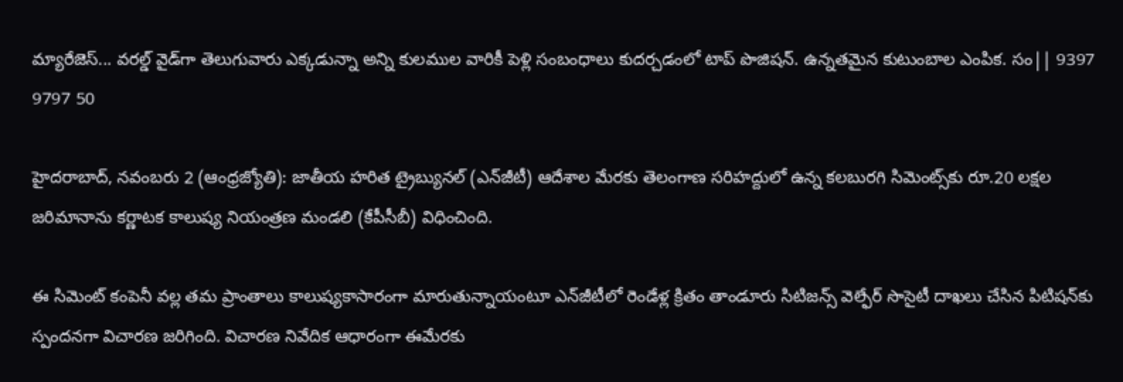మ్యారేజెస్... వరల్డ్ వైడ్‌గా తెలుగువారు ఎక్కడున్నా అన్ని కులముల వారికీ పెళ్లి సంబంధాలు కుదర్చడంలో టాప్ పొజిషన్. ఉన్నతమైన కుటుంబాల ఎంపిక. సం|| 9397 9797 50

హైదరాబాద్‌, నవంబరు 2 (ఆంధ్రజ్యోతి): జాతీయ హరిత ట్రైబ్యునల్‌ (ఎన్‌జీటీ) ఆదేశాల మేరకు తెలంగాణ సరిహద్దులో ఉన్న కలబురగి సిమెంట్స్‌కు రూ.20 లక్షల జరిమానాను కర్ణాటక కాలుష్య నియంత్రణ మండలి (కేపీసీబీ) విధించింది.

ఈ సిమెంట్‌ కంపెనీ వల్ల తమ ప్రాంతాలు కాలుష్యకాసారంగా మారుతున్నాయంటూ ఎన్‌జీటీలో రెండేళ్ల క్రితం తాండూరు సిటిజన్స్‌ వెల్ఫేర్‌ సొసైటీ దాఖలు చేసిన పిటిషన్‌కు స్పందనగా విచారణ జరిగింది. విచారణ నివేదిక ఆధారంగా ఈమేరకు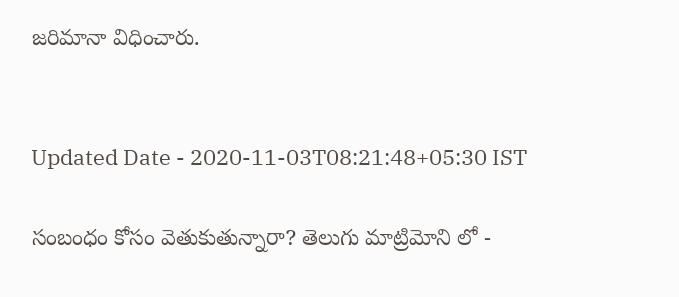జరిమానా విధించారు.


Updated Date - 2020-11-03T08:21:48+05:30 IST

సంబంధం కోసం వెతుకుతున్నారా? తెలుగు మాట్రిమోని లో -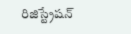రిజిస్ట్రేషన్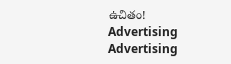ఉచితం!
Advertising
Advertising